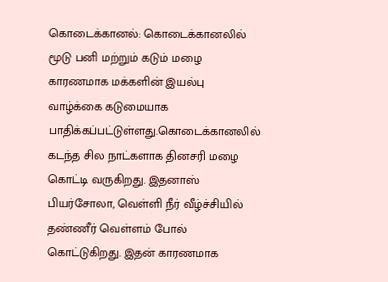கொடைக்கானல்: கொடைக்கானலில் மூடு பனி மற்றும் கடும் மழை காரணமாக மக்களின் இயல்பு வாழ்க்கை கடுமையாக பாதிக்கப்பட்டுள்ளது.கொடைக்கானலில் கடந்த சில நாட்களாக தினசரி மழை கொட்டி வருகிறது. இதனாஸ் பியர்சோலா, வெள்ளி நீர் வீழ்ச்சியில் தண்ணீர் வெள்ளம் போல் கொட்டுகிறது. இதன் காரணமாக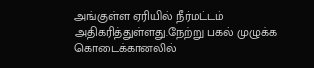அங்குள்ள ஏரியில் நீர்மட்டம் அதிகரித்துள்ளது.நேற்று பகல் முழுக்க கொடைக்கானலில்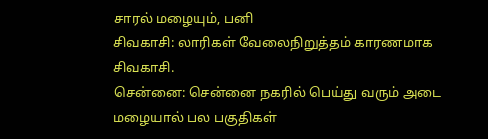சாரல் மழையும், பனி
சிவகாசி: லாரிகள் வேலைநிறுத்தம் காரணமாக சிவகாசி.
சென்னை: சென்னை நகரில் பெய்து வரும் அடை மழையால் பல பகுதிகள்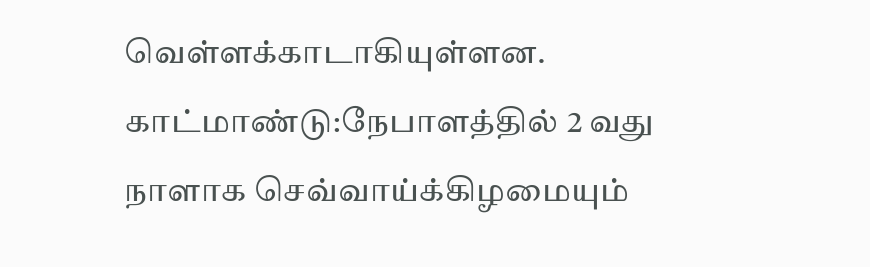வெள்ளக்காடாகியுள்ளன.
காட்மாண்டு:நேபாளத்தில் 2 வது நாளாக செவ்வாய்க்கிழமையும்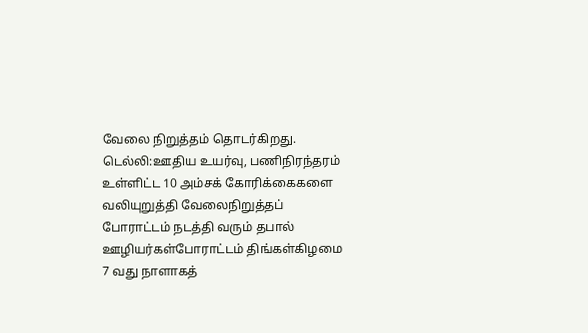வேலை நிறுத்தம் தொடர்கிறது.
டெல்லி:ஊதிய உயர்வு, பணிநிரந்தரம் உள்ளிட்ட 10 அம்சக் கோரிக்கைகளை வலியுறுத்தி வேலைநிறுத்தப் போராட்டம் நடத்தி வரும் தபால் ஊழியர்கள்போராட்டம் திங்கள்கிழமை 7 வது நாளாகத்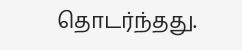தொடர்ந்தது.